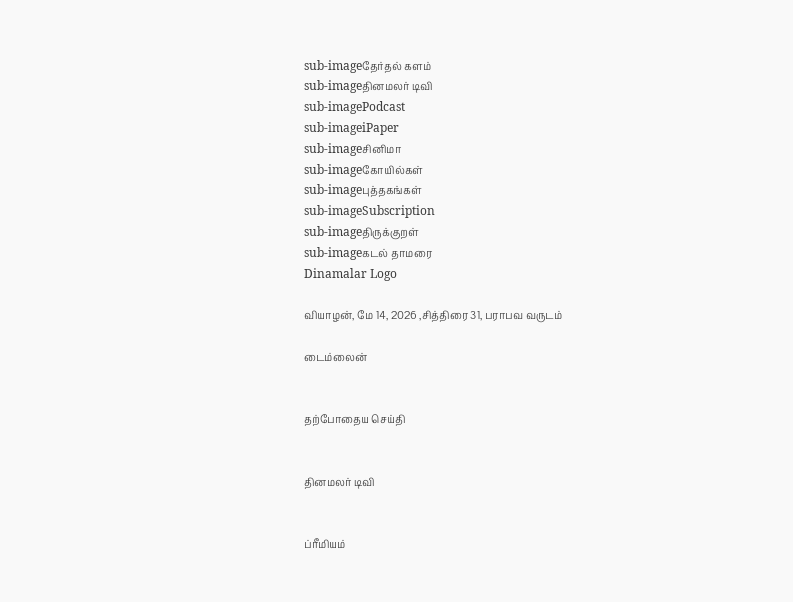sub-imageதேர்தல் களம்
sub-imageதினமலர் டிவி
sub-imagePodcast
sub-imageiPaper
sub-imageசினிமா
sub-imageகோயில்கள்
sub-imageபுத்தகங்கள்
sub-imageSubscription
sub-imageதிருக்குறள்
sub-imageகடல் தாமரை
Dinamalar Logo

வியாழன், மே 14, 2026 ,சித்திரை 31, பராபவ வருடம்

டைம்லைன்


தற்போதைய செய்தி


தினமலர் டிவி


ப்ரீமியம்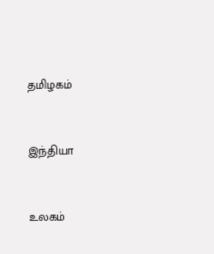தமிழகம்


இந்தியா


உலகம்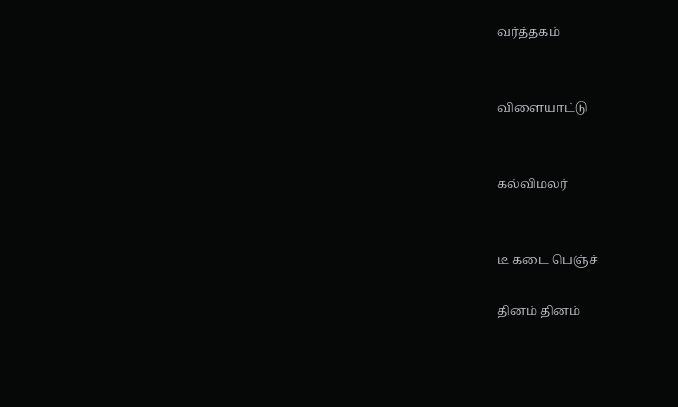வர்த்தகம்


விளையாட்டு


கல்விமலர்


டீ கடை பெஞ்ச்

தினம் தினம்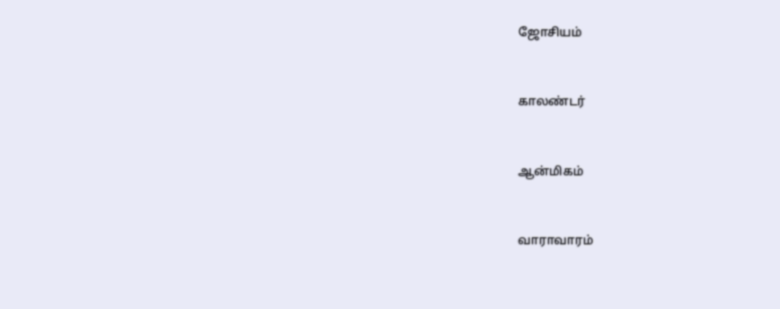ஜோசியம்


காலண்டர்


ஆன்மிகம்


வாராவாரம்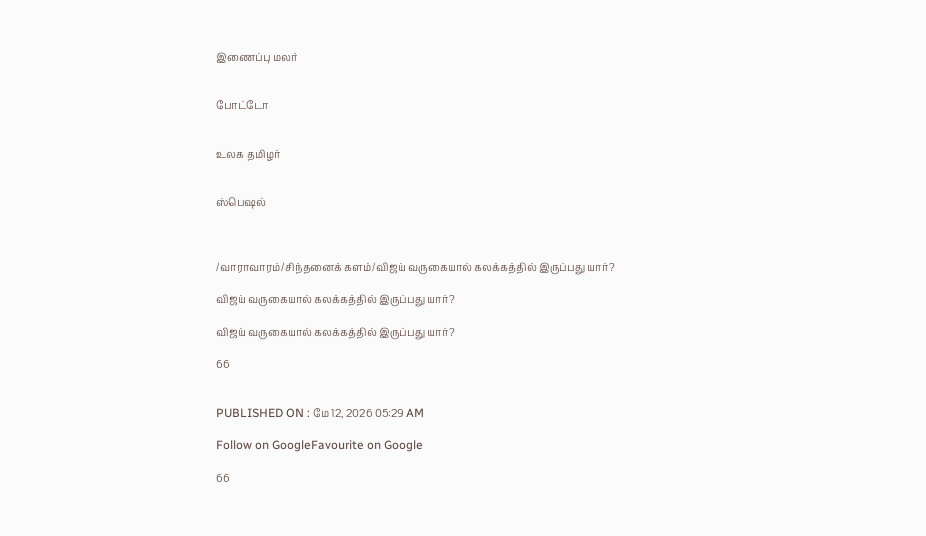இணைப்பு மலர்


போட்டோ


உலக தமிழர்


ஸ்பெஷல்



/வாராவாரம்/சிந்தனைக் களம்/விஜய் வருகையால் கலக்கத்தில் இருப்பது யார்?

விஜய் வருகையால் கலக்கத்தில் இருப்பது யார்?

விஜய் வருகையால் கலக்கத்தில் இருப்பது யார்?

66


PUBLISHED ON : மே 12, 2026 05:29 AM

Follow on GoogleFavourite on Google

66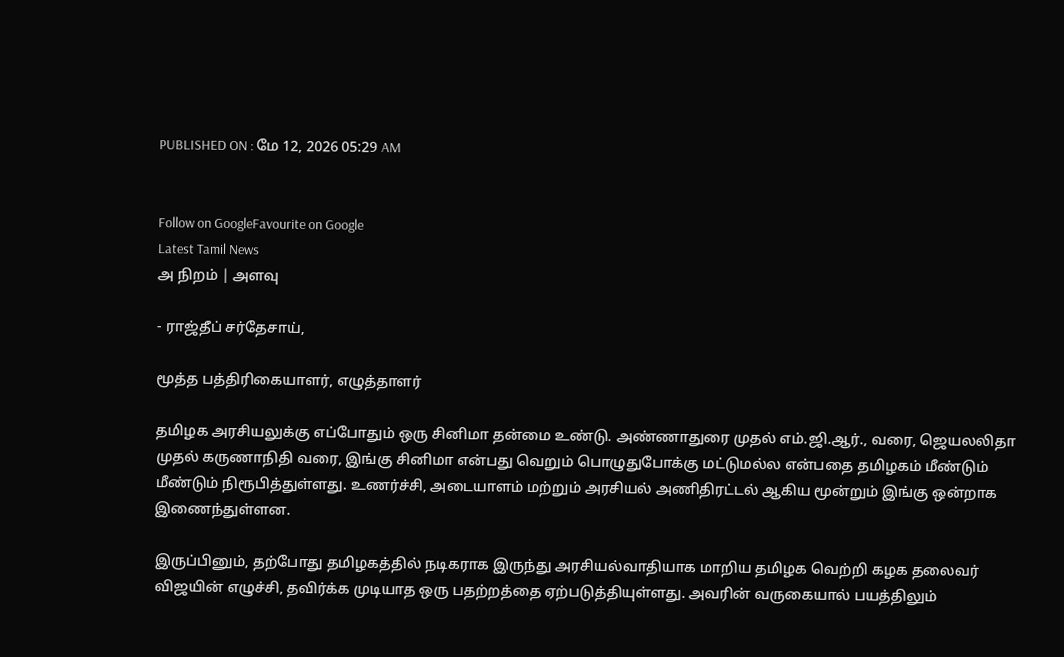PUBLISHED ON : மே 12, 2026 05:29 AM


Follow on GoogleFavourite on Google
Latest Tamil News
அ நிறம் | அளவு

- ராஜ்தீப் சர்தேசாய்,

மூத்த பத்திரிகையாளர், எழுத்தாளர்

தமிழக அரசியலுக்கு எப்போதும் ஒரு சினிமா தன்மை உண்டு. அண்ணாதுரை முதல் எம்.ஜி.ஆர்., வரை, ஜெயலலிதா முதல் கருணாநிதி வரை, இங்கு சினிமா என்பது வெறும் பொழுதுபோக்கு மட்டுமல்ல என்பதை தமிழகம் மீண்டும் மீண்டும் நிரூபித்துள்ளது. உணர்ச்சி, அடையாளம் மற்றும் அரசியல் அணிதிரட்டல் ஆகிய மூன்றும் இங்கு ஒன்றாக இணைந்துள்ளன.

இருப்பினும், தற்போது தமிழகத்தில் நடிகராக இருந்து அரசியல்வாதியாக மாறிய தமிழக வெற்றி கழக தலைவர் விஜயின் எழுச்சி, தவிர்க்க முடியாத ஒரு பதற்றத்தை ஏற்படுத்தியுள்ளது. அவரின் வருகையால் பயத்திலும்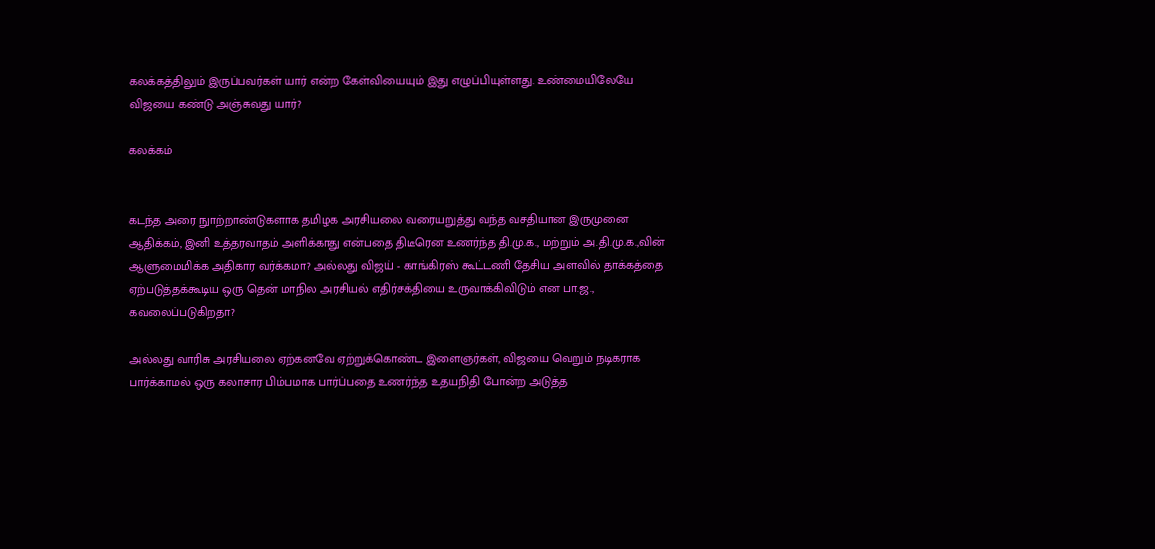கலக்கத்திலும் இருப்பவர்கள் யார் என்ற கேள்வியையும் இது எழுப்பியுள்ளது. உண்மையிலேயே விஜயை கண்டு அஞ்சுவது யார்?

கலக்கம்


கடந்த அரை நுாற்றாண்டுகளாக தமிழக அரசியலை வரையறுத்து வந்த வசதியான இருமுனை ஆதிக்கம், இனி உத்தரவாதம் அளிக்காது என்பதை திடீரென உணர்ந்த தி.மு.க., மற்றும் அ.தி.மு.க.,வின் ஆளுமைமிக்க அதிகார வர்க்கமா? அல்லது விஜய் - காங்கிரஸ் கூட்டணி தேசிய அளவில் தாக்கத்தை ஏற்படுத்தக்கூடிய ஒரு தென் மாநில அரசியல் எதிர்சக்தியை உருவாக்கிவிடும் என பா.ஜ., கவலைப்படுகிறதா?

அல்லது வாரிசு அரசியலை ஏற்கனவே ஏற்றுக்கொண்ட இளைஞர்கள், விஜயை வெறும் நடிகராக பார்க்காமல் ஒரு கலாசார பிம்பமாக பார்ப்பதை உணர்ந்த உதயநிதி போன்ற அடுத்த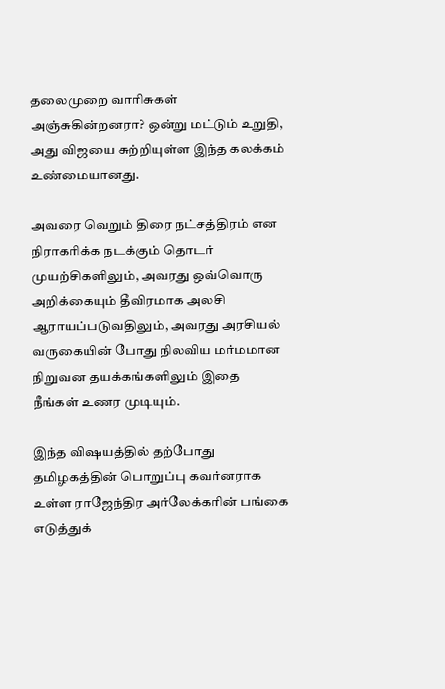தலைமுறை வாரிசுகள் அஞ்சுகின்றனரா? ஒன்று மட்டும் உறுதி, அது விஜயை சுற்றியுள்ள இந்த கலக்கம் உண்மையானது.

அவரை வெறும் திரை நட்சத்திரம் என நிராகரிக்க நடக்கும் தொடர் முயற்சிகளிலும், அவரது ஒவ்வொரு அறிக்கையும் தீவிரமாக அலசி ஆராயப்படுவதிலும், அவரது அரசியல் வருகையின் போது நிலவிய மர்மமான நிறுவன தயக்கங்களிலும் இதை நீங்கள் உணர முடியும்.

இந்த விஷயத்தில் தற்போது தமிழகத்தின் பொறுப்பு கவர்னராக உள்ள ராஜேந்திர அர்லேக்கரின் பங்கை எடுத்துக்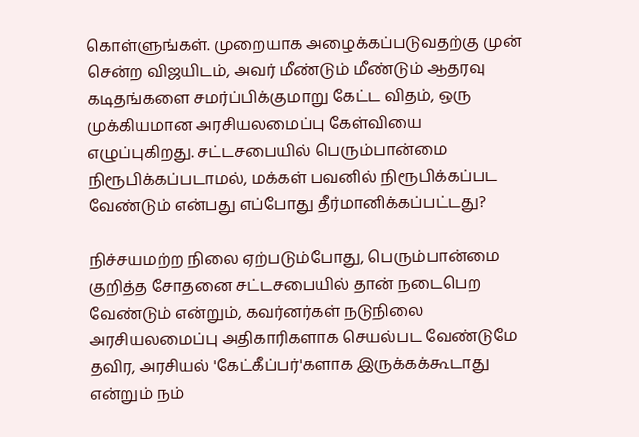கொள்ளுங்கள். முறையாக அழைக்கப்படுவதற்கு முன் சென்ற விஜயிடம், அவர் மீண்டும் மீண்டும் ஆதரவு கடிதங்களை சமர்ப்பிக்குமாறு கேட்ட விதம், ஒரு முக்கியமான அரசியலமைப்பு கேள்வியை எழுப்புகிறது. சட்டசபையில் பெரும்பான்மை நிரூபிக்கப்படாமல், மக்கள் பவனில் நிரூபிக்கப்பட வேண்டும் என்பது எப்போது தீர்மானிக்கப்பட்டது?

நிச்சயமற்ற நிலை ஏற்படும்போது, பெரும்பான்மை குறித்த சோதனை சட்டசபையில் தான் நடைபெற வேண்டும் என்றும், கவர்னர்கள் நடுநிலை அரசியலமைப்பு அதிகாரிகளாக செயல்பட வேண்டுமே தவிர, அரசியல் 'கேட்கீப்பர்'களாக இருக்கக்கூடாது என்றும் நம்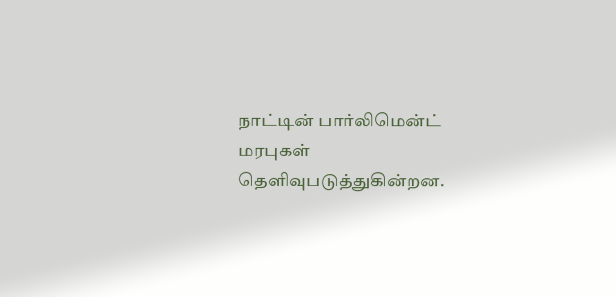நாட்டின் பார்லிமென்ட் மரபுகள் தெளிவுபடுத்துகின்றன.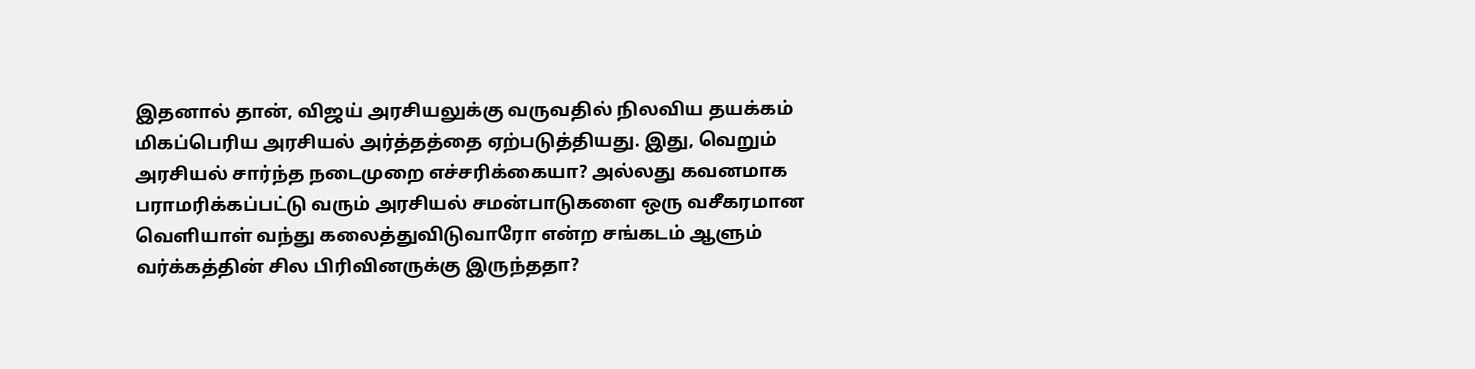இதனால் தான், விஜய் அரசியலுக்கு வருவதில் நிலவிய தயக்கம் மிகப்பெரிய அரசியல் அர்த்தத்தை ஏற்படுத்தியது. இது, வெறும் அரசியல் சார்ந்த நடைமுறை எச்சரிக்கையா? அல்லது கவனமாக பராமரிக்கப்பட்டு வரும் அரசியல் சமன்பாடுகளை ஒரு வசீகரமான வெளியாள் வந்து கலைத்துவிடுவாரோ என்ற சங்கடம் ஆளும் வர்க்கத்தின் சில பிரிவினருக்கு இருந்ததா?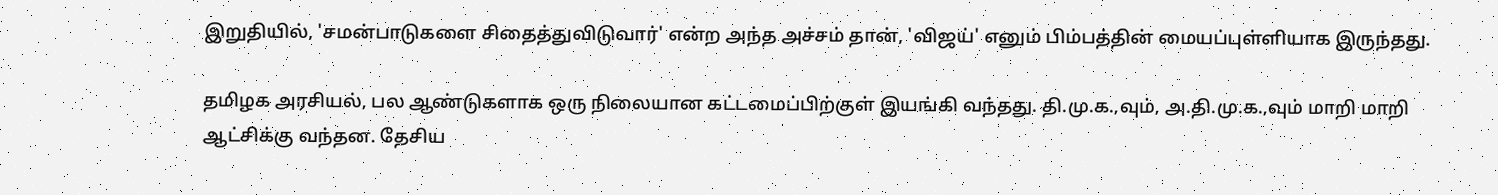இறுதியில், 'சமன்பாடுகளை சிதைத்துவிடுவார்' என்ற அந்த அச்சம் தான், 'விஜய்' எனும் பிம்பத்தின் மையப்புள்ளியாக இருந்தது.

தமிழக அரசியல், பல ஆண்டுகளாக ஒரு நிலையான கட்டமைப்பிற்குள் இயங்கி வந்தது. தி.மு.க.,வும், அ.தி.மு.க.,வும் மாறி மாறி ஆட்சிக்கு வந்தன. தேசிய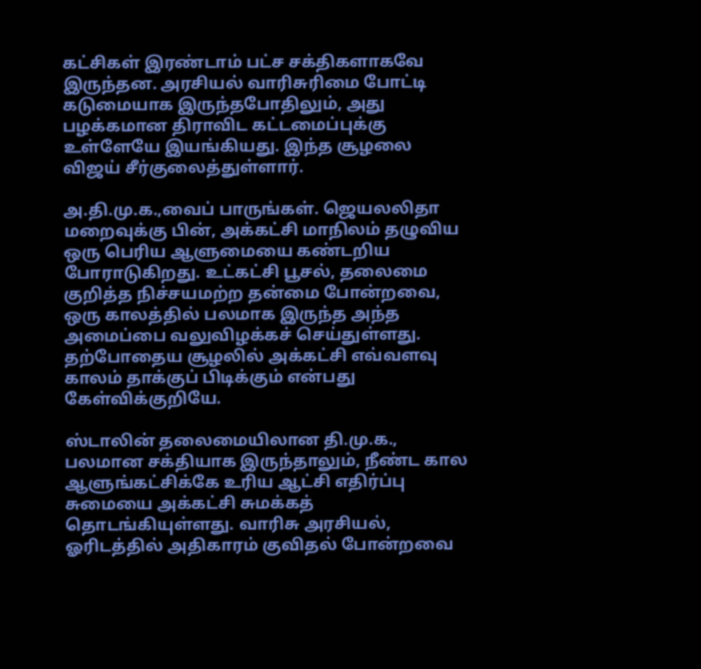கட்சிகள் இரண்டாம் பட்ச சக்திகளாகவே இருந்தன. அரசியல் வாரிசுரிமை போட்டி கடுமையாக இருந்தபோதிலும், அது பழக்கமான திராவிட கட்டமைப்புக்கு உள்ளேயே இயங்கியது. இந்த சூழலை விஜய் சீர்குலைத்துள்ளார்.

அ.தி.மு.க.,வைப் பாருங்கள். ஜெயலலிதா மறைவுக்கு பின், அக்கட்சி மாநிலம் தழுவிய ஒரு பெரிய ஆளுமையை கண்டறிய போராடுகிறது. உட்கட்சி பூசல், தலைமை குறித்த நிச்சயமற்ற தன்மை போன்றவை, ஒரு காலத்தில் பலமாக இருந்த அந்த அமைப்பை வலுவிழக்கச் செய்துள்ளது. தற்போதைய சூழலில் அக்கட்சி எவ்வளவு காலம் தாக்குப் பிடிக்கும் என்பது கேள்விக்குறியே.

ஸ்டாலின் தலைமையிலான தி.மு.க., பலமான சக்தியாக இருந்தாலும், நீண்ட கால ஆளுங்கட்சிக்கே உரிய ஆட்சி எதிர்ப்பு சுமையை அக்கட்சி சுமக்கத் தொடங்கியுள்ளது. வாரிசு அரசியல், ஓரிடத்தில் அதிகாரம் குவிதல் போன்றவை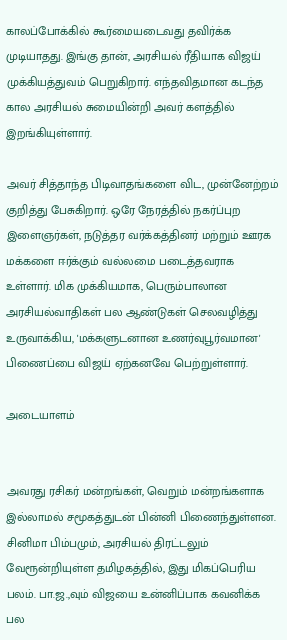காலப்போக்கில் கூர்மையடைவது தவிர்க்க முடியாதது. இங்கு தான், அரசியல் ரீதியாக விஜய் முக்கியத்துவம் பெறுகிறார். எந்தவிதமான கடந்த கால அரசியல் சுமையின்றி அவர் களத்தில் இறங்கியுள்ளார்.

அவர் சித்தாந்த பிடிவாதங்களை விட, முன்னேற்றம் குறித்து பேசுகிறார். ஒரே நேரத்தில் நகர்ப்புற இளைஞர்கள், நடுத்தர வர்க்கத்தினர் மற்றும் ஊரக மக்களை ஈர்க்கும் வல்லமை படைத்தவராக உள்ளார். மிக முக்கியமாக, பெரும்பாலான அரசியல்வாதிகள் பல ஆண்டுகள் செலவழித்து உருவாக்கிய, 'மக்களுடனான உணர்வுபூர்வமான' பிணைப்பை விஜய் ஏற்கனவே பெற்றுள்ளார்.

அடையாளம்


அவரது ரசிகர் மன்றங்கள், வெறும் மன்றங்களாக இல்லாமல் சமூகத்துடன் பின்னி பிணைந்துள்ளன. சினிமா பிம்பமும், அரசியல் திரட்டலும் வேரூன்றியுள்ள தமிழகத்தில், இது மிகப்பெரிய பலம். பா.ஜ.,வும் விஜயை உன்னிப்பாக கவனிக்க பல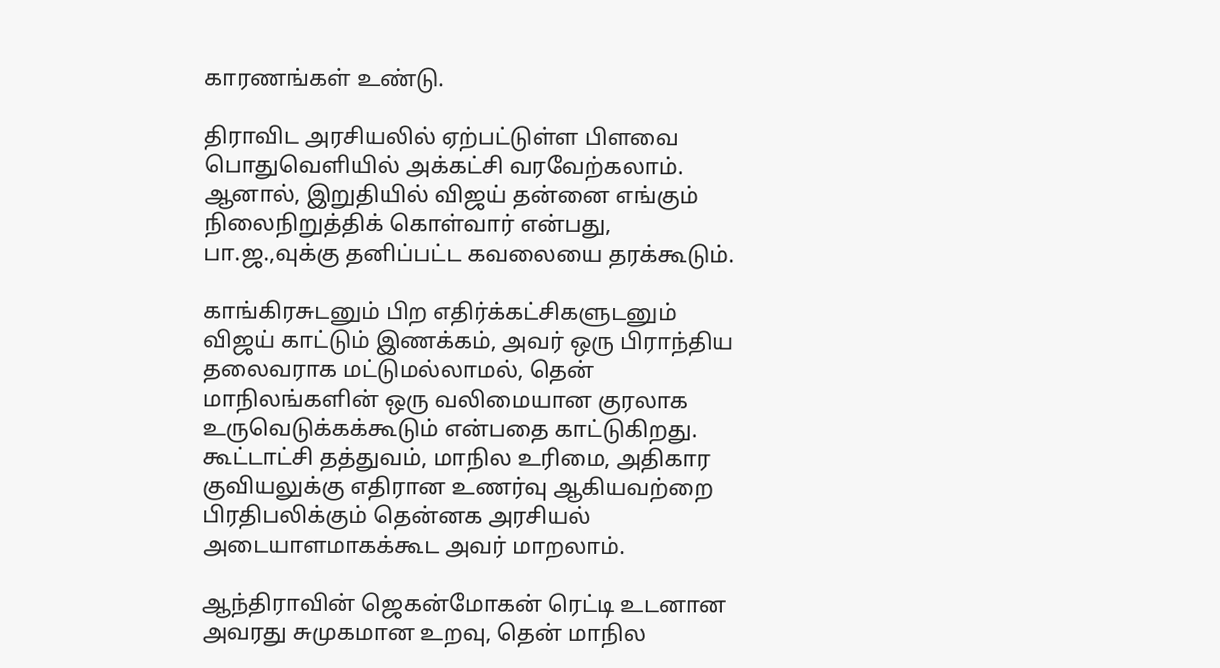காரணங்கள் உண்டு.

திராவிட அரசியலில் ஏற்பட்டுள்ள பிளவை பொதுவெளியில் அக்கட்சி வரவேற்கலாம். ஆனால், இறுதியில் விஜய் தன்னை எங்கும் நிலைநிறுத்திக் கொள்வார் என்பது, பா.ஜ.,வுக்கு தனிப்பட்ட கவலையை தரக்கூடும்.

காங்கிரசுடனும் பிற எதிர்க்கட்சிகளுடனும் விஜய் காட்டும் இணக்கம், அவர் ஒரு பிராந்திய தலைவராக மட்டுமல்லாமல், தென் மாநிலங்களின் ஒரு வலிமையான குரலாக உருவெடுக்கக்கூடும் என்பதை காட்டுகிறது. கூட்டாட்சி தத்துவம், மாநில உரிமை, அதிகார குவியலுக்கு எதிரான உணர்வு ஆகியவற்றை பிரதிபலிக்கும் தென்னக அரசியல் அடையாளமாகக்கூட அவர் மாறலாம்.

ஆந்திராவின் ஜெகன்மோகன் ரெட்டி உடனான அவரது சுமுகமான உறவு, தென் மாநில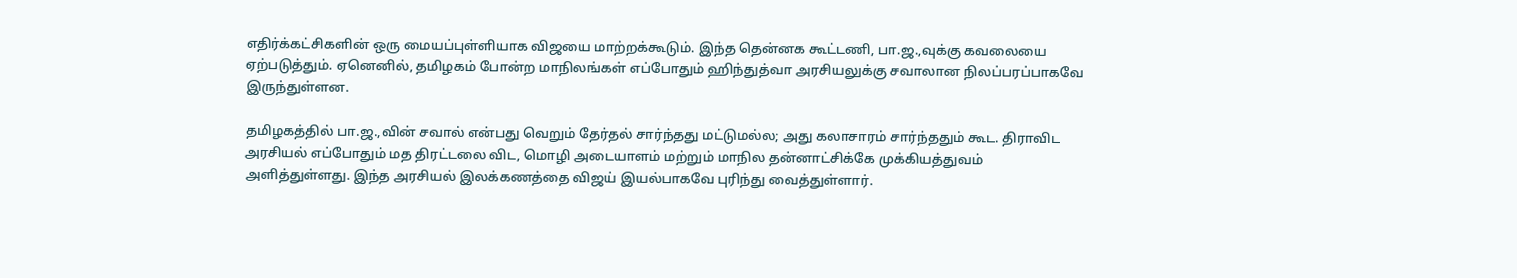எதிர்க்கட்சிகளின் ஒரு மையப்புள்ளியாக விஜயை மாற்றக்கூடும். இந்த தென்னக கூட்டணி, பா.ஜ.,வுக்கு கவலையை ஏற்படுத்தும். ஏனெனில், தமிழகம் போன்ற மாநிலங்கள் எப்போதும் ஹிந்துத்வா அரசியலுக்கு சவாலான நிலப்பரப்பாகவே இருந்துள்ளன.

தமிழகத்தில் பா.ஜ.,வின் சவால் என்பது வெறும் தேர்தல் சார்ந்தது மட்டுமல்ல; அது கலாசாரம் சார்ந்ததும் கூட. திராவிட அரசியல் எப்போதும் மத திரட்டலை விட, மொழி அடையாளம் மற்றும் மாநில தன்னாட்சிக்கே முக்கியத்துவம் அளித்துள்ளது. இந்த அரசியல் இலக்கணத்தை விஜய் இயல்பாகவே புரிந்து வைத்துள்ளார்.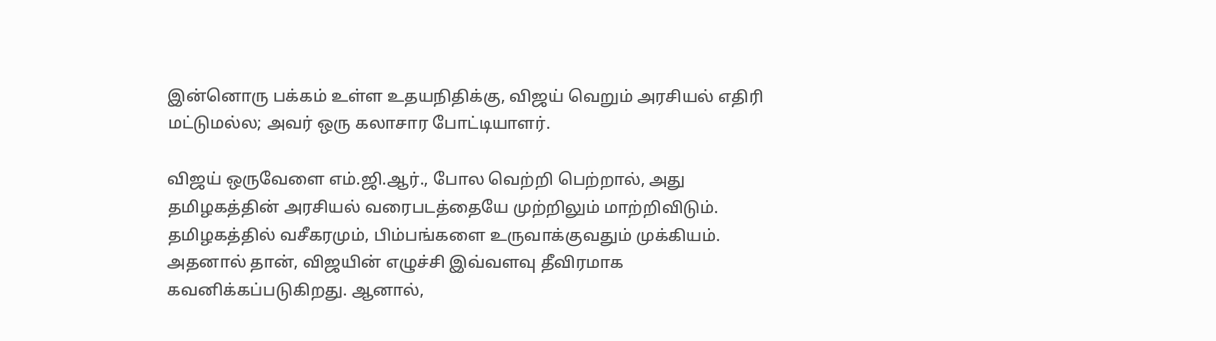இன்னொரு பக்கம் உள்ள உதயநிதிக்கு, விஜய் வெறும் அரசியல் எதிரி மட்டுமல்ல; அவர் ஒரு கலாசார போட்டியாளர்.

விஜய் ஒருவேளை எம்.ஜி.ஆர்., போல வெற்றி பெற்றால், அது தமிழகத்தின் அரசியல் வரைபடத்தையே முற்றிலும் மாற்றிவிடும். தமிழகத்தில் வசீகரமும், பிம்பங்களை உருவாக்குவதும் முக்கியம். அதனால் தான், விஜயின் எழுச்சி இவ்வளவு தீவிரமாக கவனிக்கப்படுகிறது. ஆனால்,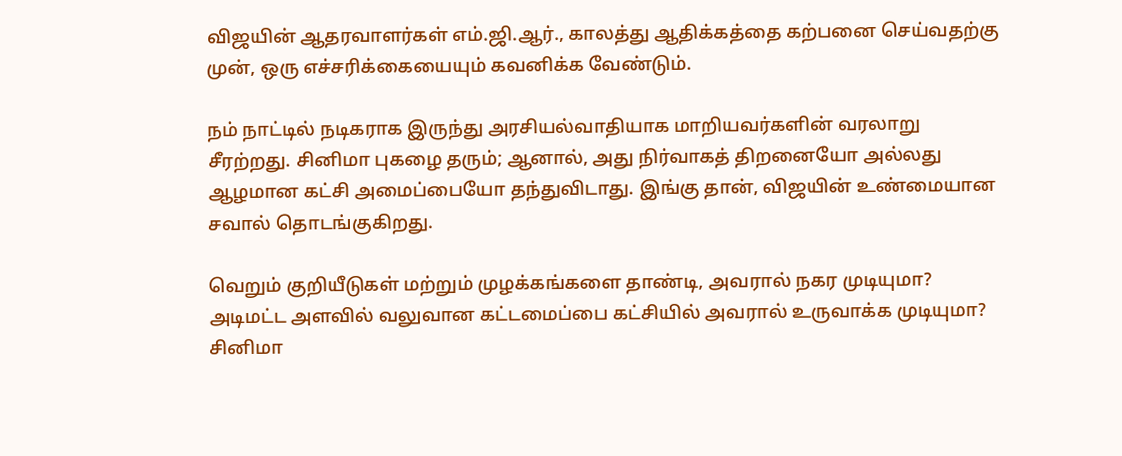விஜயின் ஆதரவாளர்கள் எம்.ஜி.ஆர்., காலத்து ஆதிக்கத்தை கற்பனை செய்வதற்கு முன், ஒரு எச்சரிக்கையையும் கவனிக்க வேண்டும்.

நம் நாட்டில் நடிகராக இருந்து அரசியல்வாதியாக மாறியவர்களின் வரலாறு சீரற்றது. சினிமா புகழை தரும்; ஆனால், அது நிர்வாகத் திறனையோ அல்லது ஆழமான கட்சி அமைப்பையோ தந்துவிடாது. இங்கு தான், விஜயின் உண்மையான சவால் தொடங்குகிறது.

வெறும் குறியீடுகள் மற்றும் முழக்கங்களை தாண்டி, அவரால் நகர முடியுமா? அடிமட்ட அளவில் வலுவான கட்டமைப்பை கட்சியில் அவரால் உருவாக்க முடியுமா? சினிமா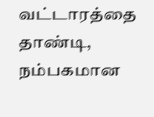வட்டாரத்தை தாண்டி, நம்பகமான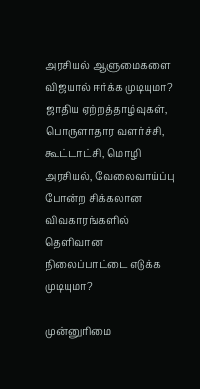அரசியல் ஆளுமைகளை விஜயால் ஈர்க்க முடியுமா? ஜாதிய ஏற்றத்தாழ்வுகள், பொருளாதார வளர்ச்சி, கூட்டாட்சி, மொழி அரசியல், வேலைவாய்ப்பு போன்ற சிக்கலான விவகாரங்களில் தெளிவான நிலைப்பாட்டை எடுக்க முடியுமா?

முன்னுரிமை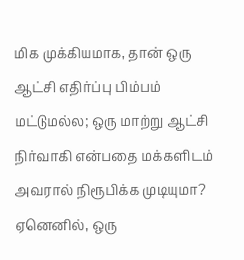மிக முக்கியமாக, தான் ஒரு ஆட்சி எதிர்ப்பு பிம்பம் மட்டுமல்ல; ஒரு மாற்று ஆட்சி நிர்வாகி என்பதை மக்களிடம் அவரால் நிரூபிக்க முடியுமா? ஏனெனில், ஒரு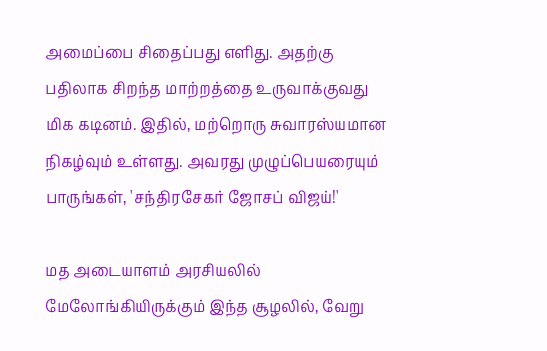அமைப்பை சிதைப்பது எளிது. அதற்கு பதிலாக சிறந்த மாற்றத்தை உருவாக்குவது மிக கடினம். இதில், மற்றொரு சுவாரஸ்யமான நிகழ்வும் உள்ளது. அவரது முழுப்பெயரையும் பாருங்கள், 'சந்திரசேகர் ஜோசப் விஜய்!'

மத அடையாளம் அரசியலில் மேலோங்கியிருக்கும் இந்த சூழலில், வேறு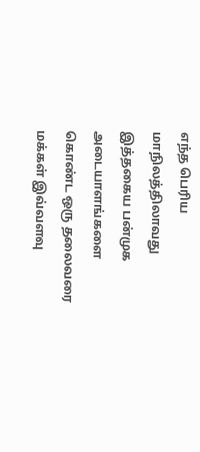எந்த பெரிய மாநிலத்திலாவது இத்தகைய பன்முக அடையாளங்களை கொண்ட ஒரு தலைவரை மக்கள் இவ்வளவு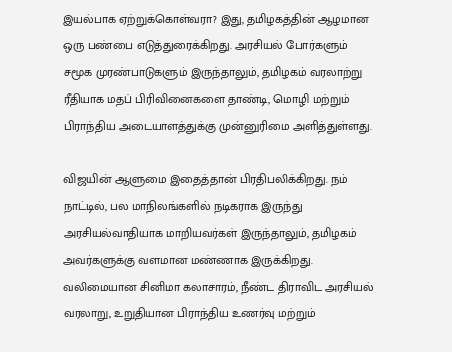இயல்பாக ஏற்றுக்கொள்வரா? இது, தமிழகத்தின் ஆழமான ஒரு பண்பை எடுத்துரைக்கிறது. அரசியல் போர்களும் சமூக முரண்பாடுகளும் இருந்தாலும், தமிழகம் வரலாற்று ரீதியாக மதப் பிரிவினைகளை தாண்டி, மொழி மற்றும் பிராந்திய அடையாளத்துக்கு முன்னுரிமை அளித்துள்ளது.

விஜயின் ஆளுமை இதைத்தான் பிரதிபலிக்கிறது. நம் நாட்டில், பல மாநிலங்களில் நடிகராக இருந்து அரசியல்வாதியாக மாறியவர்கள் இருந்தாலும், தமிழகம் அவர்களுக்கு வளமான மண்ணாக இருக்கிறது. வலிமையான சினிமா கலாசாரம், நீண்ட திராவிட அரசியல் வரலாறு, உறுதியான பிராந்திய உணர்வு மற்றும்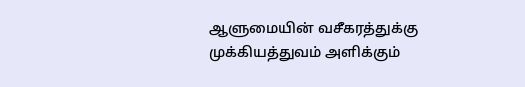ஆளுமையின் வசீகரத்துக்கு முக்கியத்துவம் அளிக்கும்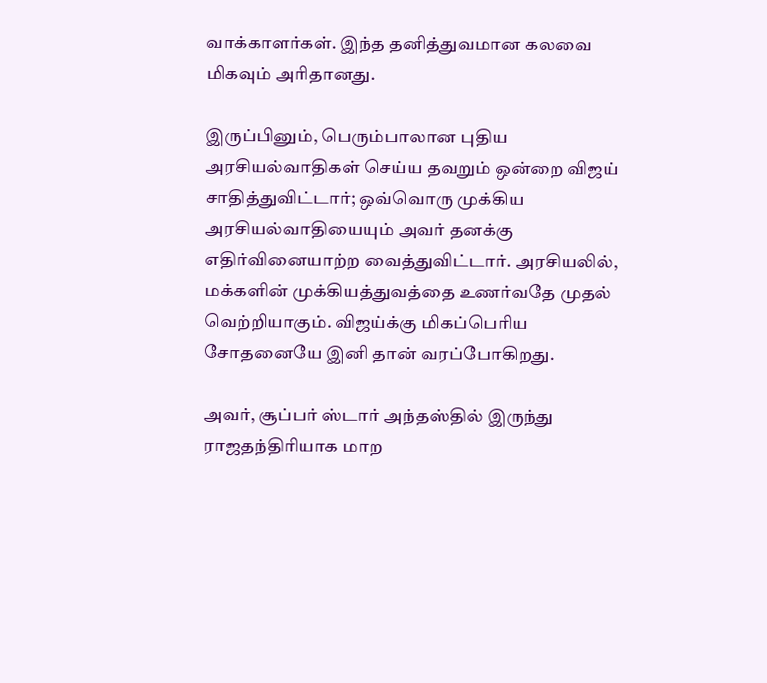வாக்காளர்கள். இந்த தனித்துவமான கலவை மிகவும் அரிதானது.

இருப்பினும், பெரும்பாலான புதிய அரசியல்வாதிகள் செய்ய தவறும் ஒன்றை விஜய் சாதித்துவிட்டார்; ஒவ்வொரு முக்கிய அரசியல்வாதியையும் அவர் தனக்கு எதிர்வினையாற்ற வைத்துவிட்டார். அரசியலில், மக்களின் முக்கியத்துவத்தை உணர்வதே முதல் வெற்றியாகும். விஜய்க்கு மிகப்பெரிய சோதனையே இனி தான் வரப்போகிறது.

அவர், சூப்பர் ஸ்டார் அந்தஸ்தில் இருந்து ராஜதந்திரியாக மாற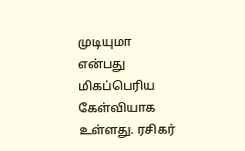முடியுமா என்பது மிகப்பெரிய கேள்வியாக உள்ளது. ரசிகர்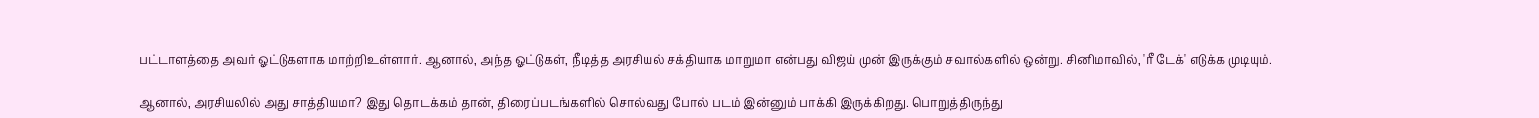பட்டாளத்தை அவர் ஓட்டுகளாக மாற்றிஉள்ளார். ஆனால், அந்த ஓட்டுகள், நீடித்த அரசியல் சக்தியாக மாறுமா என்பது விஜய் முன் இருக்கும் சவால்களில் ஒன்று. சினிமாவில், 'ரீ டேக்' எடுக்க முடியும்.

ஆனால், அரசியலில் அது சாத்தியமா? இது தொடக்கம் தான், திரைப்படங்களில் சொல்வது போல் படம் இன்னும் பாக்கி இருக்கிறது. பொறுத்திருந்து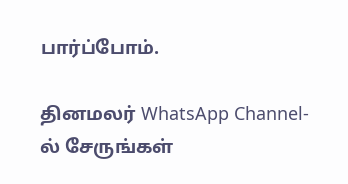பார்ப்போம்.

தினமலர் WhatsApp Channel-ல் சேருங்கள்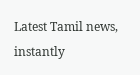Latest Tamil news, instantly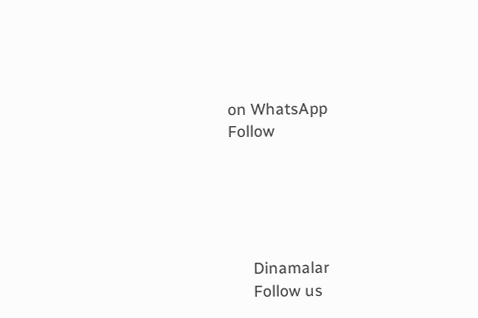on WhatsApp
Follow





      Dinamalar
      Follow us